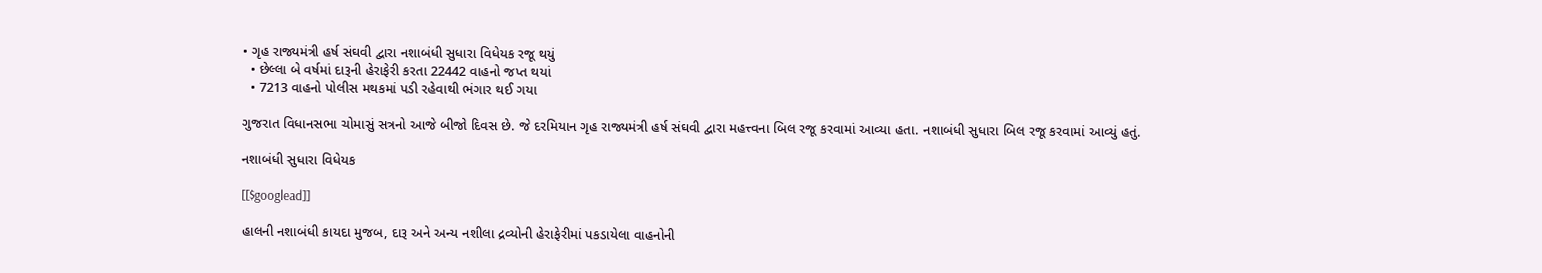• ગૃહ રાજ્યમંત્રી હર્ષ સંઘવી દ્વારા નશાબંધી સુધારા વિધેયક રજૂ થયું
  • છેલ્લા બે વર્ષમાં દારૂની હેરાફેરી કરતા 22442 વાહનો જપ્ત થયાં
  • 7213 વાહનો પોલીસ મથકમાં પડી રહેવાથી ભંગાર થઈ ગયા

ગુજરાત વિધાનસભા ચોમાસું સત્રનો આજે બીજો દિવસ છે. જે દરમિયાન ગૃહ રાજ્યમંત્રી હર્ષ સંઘવી દ્વારા મહત્ત્વના બિલ રજૂ કરવામાં આવ્યા હતા. નશાબંધી સુધારા બિલ રજૂ કરવામાં આવ્યું હતું.

નશાબંધી સુધારા વિધેયક

[[$googlead]]

હાલની નશાબંધી કાયદા મુજબ, દારૂ અને અન્ય નશીલા દ્રવ્યોની હેરાફેરીમાં પકડાયેલા વાહનોની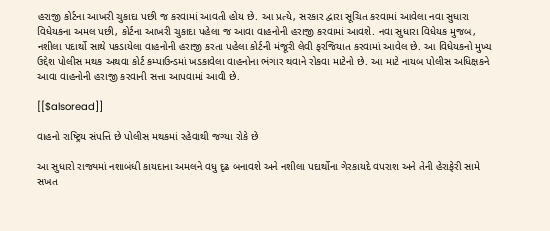હરાજી કોર્ટના આખરી ચુકાદા પછી જ કરવામાં આવતી હોય છે. આ પ્રત્યે, સરકાર દ્વારા સૂચિત કરવામાં આવેલા નવા સુધારા વિધેયકના અમલ પછી, કોર્ટના આખરી ચુકાદા પહેલા જ આવા વાહનોની હરાજી કરવામાં આવશે. નવા સુધારા વિધેયક મુજબ, નશીલા પદાર્થો સાથે પકડાયેલા વાહનોની હરાજી કરતા પહેલા કોર્ટની મંજૂરી લેવી ફરજિયાત કરવામાં આવેલ છે. આ વિધેયકનો મુખ્ય ઉદ્દેશ પોલીસ મથક અથવા કોર્ટ કમ્પાઉન્ડમાં ખડકાવેલા વાહનોના ભંગાર થવાને રોકવા માટેનો છે. આ માટે નાયબ પોલીસ અધિક્ષકને આવા વાહનોની હરાજી કરવાની સત્તા આપવામાં આવી છે.

[[$alsoread]]

વાહનો રાષ્ટ્રિય સંપત્તિ છે પોલીસ મથકમાં રહેવાથી જગ્યા રોકે છે

આ સુધારો રાજ્યમાં નશાબંધી કાયદાના અમલને વધુ દૃઢ બનાવશે અને નશીલા પદાર્થોના ગેરકાયદે વપરાશ અને તેની હેરાફેરી સામે સખત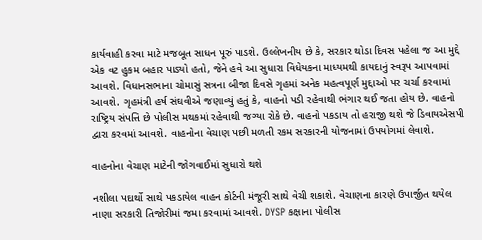કાર્યવાહી કરવા માટે મજબૂત સાધન પૂરું પાડશે. ઉલ્લેખનીય છે કે, સરકાર થોડા દિવસ પહેલા જ આ મુદ્દે એક વટ હુકમ બહાર પાડ્યો હતો, જેને હવે આ સુધારા વિધેયકના માધ્યમથી કાયદાનું સ્વરૂપ આપવામાં આવશે. વિધાનસભાના ચોમાસું સત્રના બીજા દિવસે ગૃહમાં અનેક મહત્વપૂર્ણ મુદ્દાઓ પર ચર્ચા કરવામાં આવશે. ગૃહમંત્રી હર્ષ સંઘવીએ જણાવ્યું હતું કે, વાહનો પડી રહેવાથી ભંગાર થઈ જતા હોય છે. વાહનો રાષ્ટ્રિય સંપત્તિ છે પોલીસ મથકમાં રહેવાથી જગ્યા રોકે છે. વાહનો પકડાય તો હરાજી થશે જે ડિવાયએસપી દ્વારા કરવમાં આવશે. વાહનોના વેચાણ પછી મળતી રકમ સરકારની યોજનામાં ઉપયોગમાં લેવાશે.

વાહનોના વેચાણ માટેની જોગવાઈમાં સુધારો થશે

નશીલા પદાર્થો સાથે પકડાયેલ વાહન કોર્ટની મંજૂરી સાથે વેચી શકાશે. વેચાણના કારણે ઉપાર્જીત થયેલ નાણા સરકારી તિજોરીમાં જમા કરવામાં આવશે. DYSP કક્ષાના પોલીસ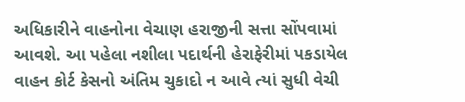અધિકારીને વાહનોના વેચાણ હરાજીની સત્તા સોંપવામાં આવશે. આ પહેલા નશીલા પદાર્થની હેરાફેરીમાં પકડાયેલ વાહન કોર્ટ કેસનો અંતિમ ચુકાદો ન આવે ત્યાં સુધી વેચી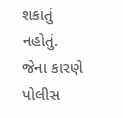શકાતું નહોતું. જેના કારણે પોલીસ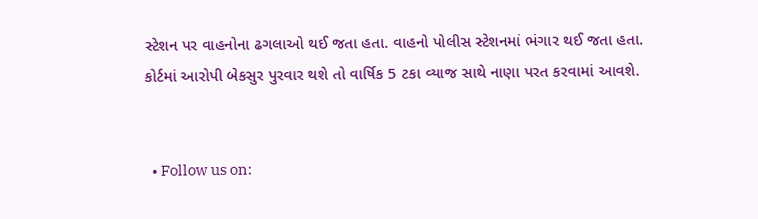સ્ટેશન પર વાહનોના ઢગલાઓ થઈ જતા હતા. વાહનો પોલીસ સ્ટેશનમાં ભંગાર થઈ જતા હતા. કોર્ટમાં આરોપી બેકસુર પુરવાર થશે તો વાર્ષિક 5 ટકા વ્યાજ સાથે નાણા પરત કરવામાં આવશે.


  • Follow us on: